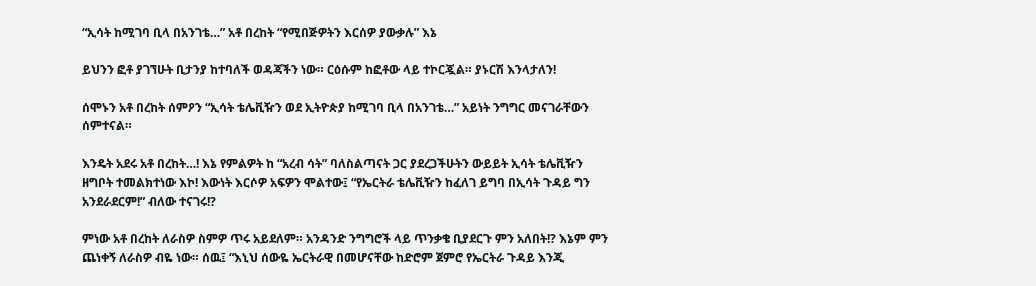“ኢሳት ከሚገባ ቢላ በአንገቴ…” አቶ በረከት “የሚበጅዎትን እርሰዎ ያውቃሉ” እኔ

ይህንን ፎቶ ያገኘሁት ቢታንያ ከተባለች ወዳጃችን ነው። ርዕሱም ከፎቶው ላይ ተኮርጇል። ያኑርሽ እንላታለን!

ሰሞኑን አቶ በረከት ሰምዖን “ኢሳት ቴሌቪዥን ወደ ኢትዮጵያ ከሚገባ ቢላ በአንገቴ…” አይነት ንግግር መናገራቸውን ሰምተናል።

እንዴት አደሩ አቶ በረከት…! እኔ የምልዎት ከ “አረብ ሳት” ባለስልጣናት ጋር ያደረጋችሁትን ውይይት ኢሳት ቴሌቪዥን ዘግቦት ተመልክተነው እኮ! እውነት እርሶዎ አፍዎን ሞልተው፤ “የኤርትራ ቴሌቪዥን ከፈለገ ይግባ በኢሳት ጉዳይ ግን አንደራደርም!” ብለው ተናገሩ!?

ምነው አቶ በረከት ለራስዎ ስምዎ ጥሩ አይደለም። አንዳንድ ንግግሮች ላይ ጥንቃቄ ቢያደርጉ ምን አለበት!? እኔም ምን ጨነቀኝ ለራስዎ ብዬ ነው። ሰዉ፤ “እኒህ ሰውዬ ኤርትራዊ በመሆናቸው ከድሮም ጀምሮ የኤርትራ ጉዳይ እንጂ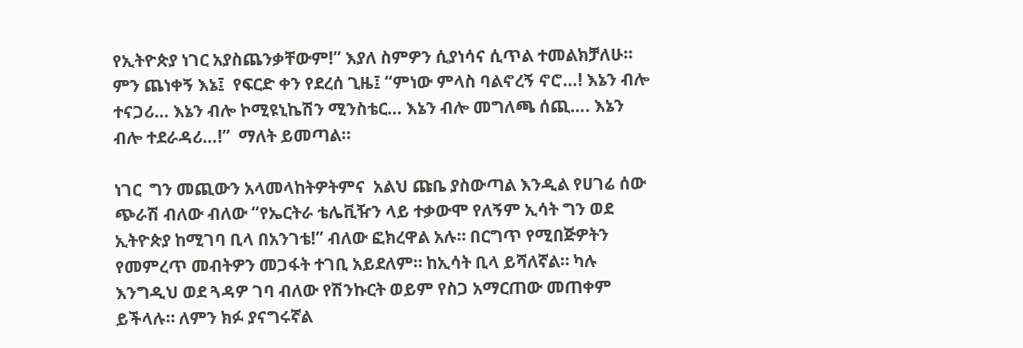የኢትዮጵያ ነገር አያስጨንቃቸውም!” እያለ ስምዎን ሲያነሳና ሲጥል ተመልክቻለሁ።  ምን ጨነቀኝ እኔ፤  የፍርድ ቀን የደረሰ ጊዜ፤ “ምነው ምላስ ባልኖረኝ ኖሮ…! እኔን ብሎ ተናጋሪ… እኔን ብሎ ኮሚዩኒኬሽን ሚንስቴር… እኔን ብሎ መግለጫ ሰጪ…. እኔን ብሎ ተደራዳሪ…!”  ማለት ይመጣል።

ነገር  ግን መጪውን አላመላከትዎትምና  አልህ ጩቤ ያስውጣል እንዲል የሀገሬ ሰው ጭራሽ ብለው ብለው “የኤርትራ ቴሌቪዥን ላይ ተቃውሞ የለኝም ኢሳት ግን ወደ ኢትዮጵያ ከሚገባ ቢላ በአንገቴ!” ብለው ፎክረዋል አሉ። በርግጥ የሚበጅዎትን የመምረጥ መብትዎን መጋፋት ተገቢ አይደለም። ከኢሳት ቢላ ይሻለኛል። ካሉ እንግዲህ ወደ ጓዳዎ ገባ ብለው የሽንኩርት ወይም የስጋ አማርጠው መጠቀም ይችላሉ። ለምን ክፉ ያናግሩኛል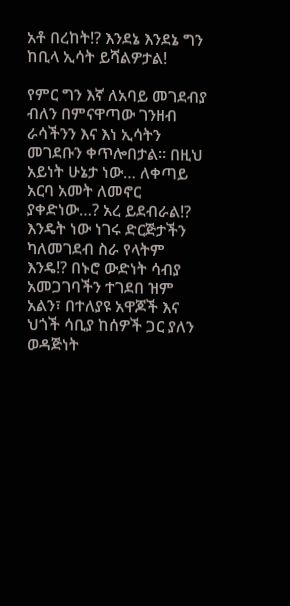አቶ በረከት!? እንደኔ እንደኔ ግን ከቢላ ኢሳት ይሻልዎታል!

የምር ግን እኛ ለአባይ መገደብያ ብለን በምናዋጣው ገንዘብ ራሳችንን እና እነ ኢሳትን መገደቡን ቀጥሎበታል። በዚህ አይነት ሁኔታ ነው… ለቀጣይ አርባ አመት ለመኖር ያቀድነው…? አረ ይደብራል!? እንዴት ነው ነገሩ ድርጅታችን ካለመገደብ ስራ የላትም እንዴ!? በኑሮ ውድነት ሳብያ አመጋገባችን ተገደበ ዝም አልን፣ በተለያዩ አዋጆች እና ህጎች ሳቢያ ከሰዎች ጋር ያለን ወዳጅነት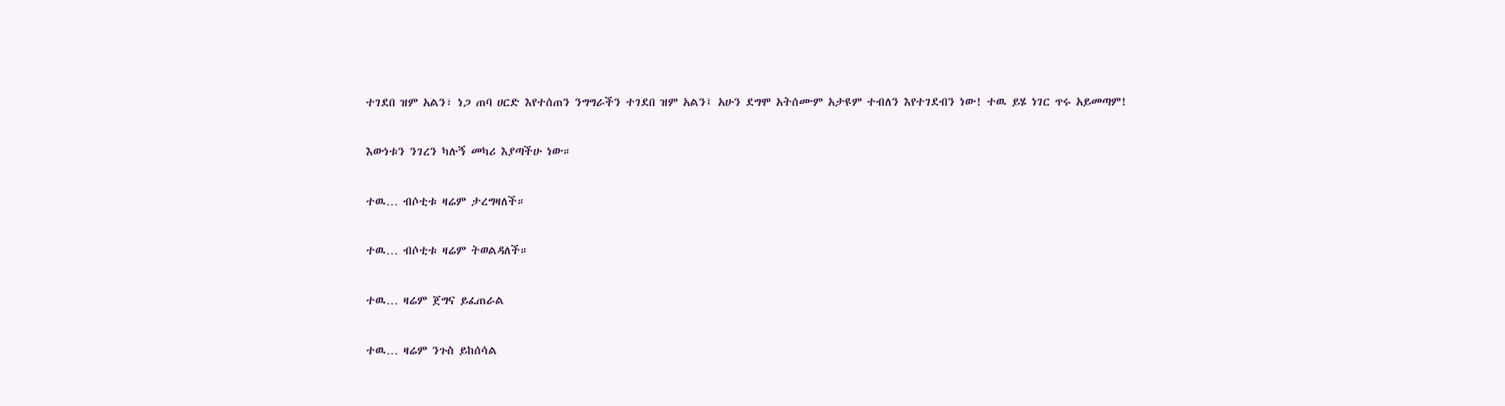ተገደበ ዝም አልን፣ ነጋ ጠባ ሀርድ እየተሰጠን ንግግራችን ተገደበ ዝም አልን፤ አሁን ደግሞ አትሰሙም አታዩም ተብለን እየተገደብን ነው! ተዉ ይሄ ነገር ጥሩ አይመጣም!

እውነቱን ንገረን ካሉኝ መካሪ እያጣችሁ ነው።

ተዉ… ብሶቲቱ ዛሬም ታረግዛለች።

ተዉ… ብሶቲቱ ዛሬም ትወልዳለች።

ተዉ… ዛሬም ጀግና ይፈጠራል

ተዉ… ዛሬም ንጉስ ይከሰሳል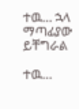ተዉ… ኋላ ማጣፊያው ይቸግራል

ተዉ…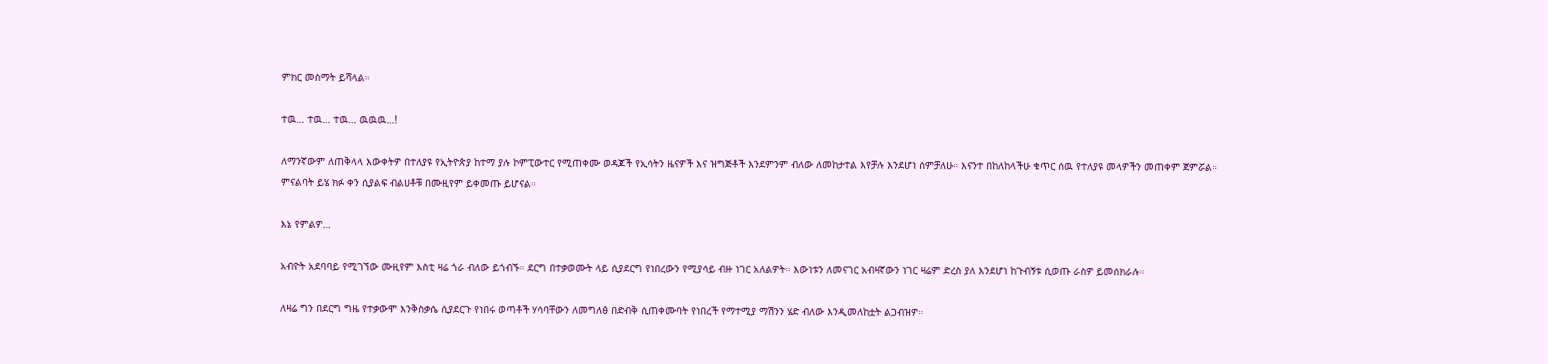ምክር መስማት ይሻላል።

ተዉ… ተዉ… ተዉ… ዉዉዉ…!

ለማንኛውም ለጠቅላላ እውቀትዎ በተለያዩ የኢትዮጵያ ከተማ ያሉ ኮምፒውተር የሚጠቀሙ ወዳጆች የኢሳትን ዜናዎች እና ዝግጅቶች እንደምንም ብለው ለመከታተል እየቻሉ እንደሆነ ሰምቻለሁ። እናንተ በከለከላችሁ ቁጥር ሰዉ የተለያዩ መላዎችን መጠቀም ጀምሯል። ምናልባት ይሄ ክፉ ቀን ሲያልፍ ብልሀቶቹ በሙዚየም ይቀመጡ ይሆናል።

እኔ የምልዎ…

አብዮት አደባባይ የሚገኘው ሙዚየም እስቲ ዛሬ ጎራ ብለው ይጎብኙ። ደርግ በተቃወሙት ላይ ሲያደርግ የነበረውን የሚያሳይ ብዙ ነገር አለልዎት። እውነቱን ለመናገር አብዛኛውን ነገር ዛሬም ድረስ ያለ እንደሆነ ከጉብኝቱ ሲወጡ ራስዎ ይመሰክራሉ።

ለዛሬ ግን በደርግ ግዜ የተቃውሞ እንቅስቃሴ ሲያደርጉ የነበሩ ወጣቶች ሃሳባቸውን ለመግለፅ በድብቅ ሲጠቀሙባት የነበረች የማተሚያ ማሽንን ሄድ ብለው እንዲመለከቷት ልጋብዝዎ።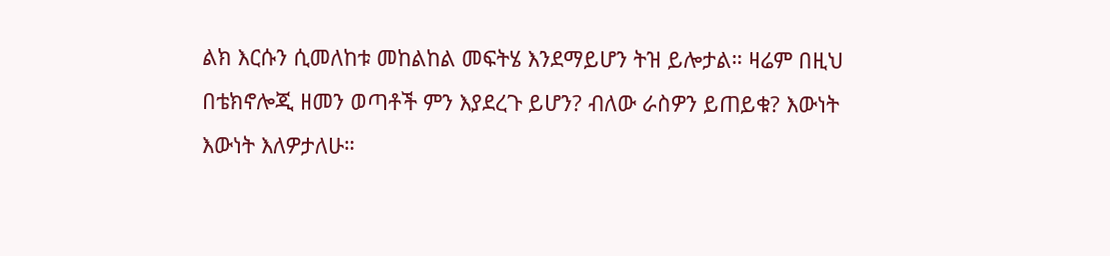ልክ እርሱን ሲመለከቱ መከልከል መፍትሄ እንደማይሆን ትዝ ይሎታል። ዛሬም በዚህ በቴክኖሎጂ ዘመን ወጣቶች ምን እያደረጉ ይሆን? ብለው ራስዎን ይጠይቁ? እውነት እውነት እለዎታለሁ።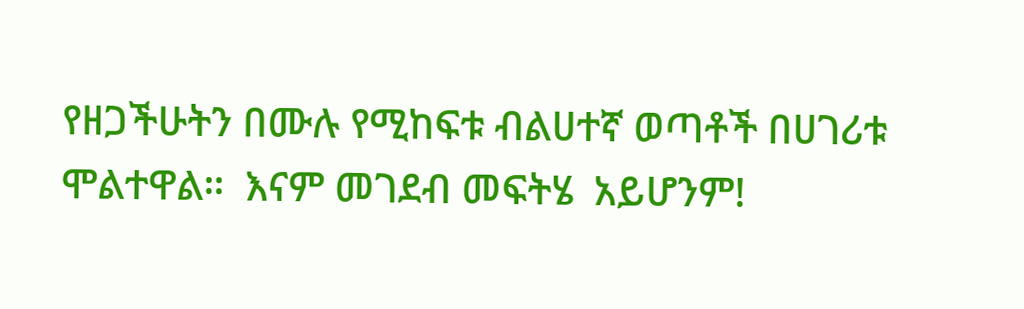የዘጋችሁትን በሙሉ የሚከፍቱ ብልሀተኛ ወጣቶች በሀገሪቱ ሞልተዋል።  እናም መገደብ መፍትሄ  አይሆንም!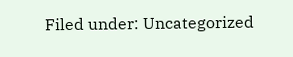Filed under: Uncategorized